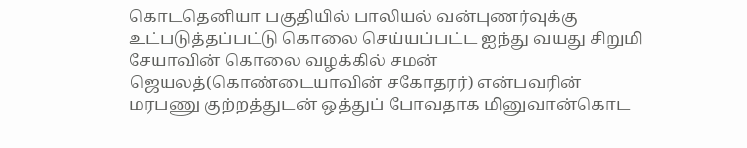கொடதெனியா பகுதியில் பாலியல் வன்புணர்வுக்கு உட்படுத்தப்பட்டு கொலை செய்யப்பட்ட ஐந்து வயது சிறுமி சேயாவின் கொலை வழக்கில் சமன் ஜெயலத்(கொண்டையாவின் சகோதரர்) என்பவரின் மரபணு குற்றத்துடன் ஒத்துப் போவதாக மினுவான்கொட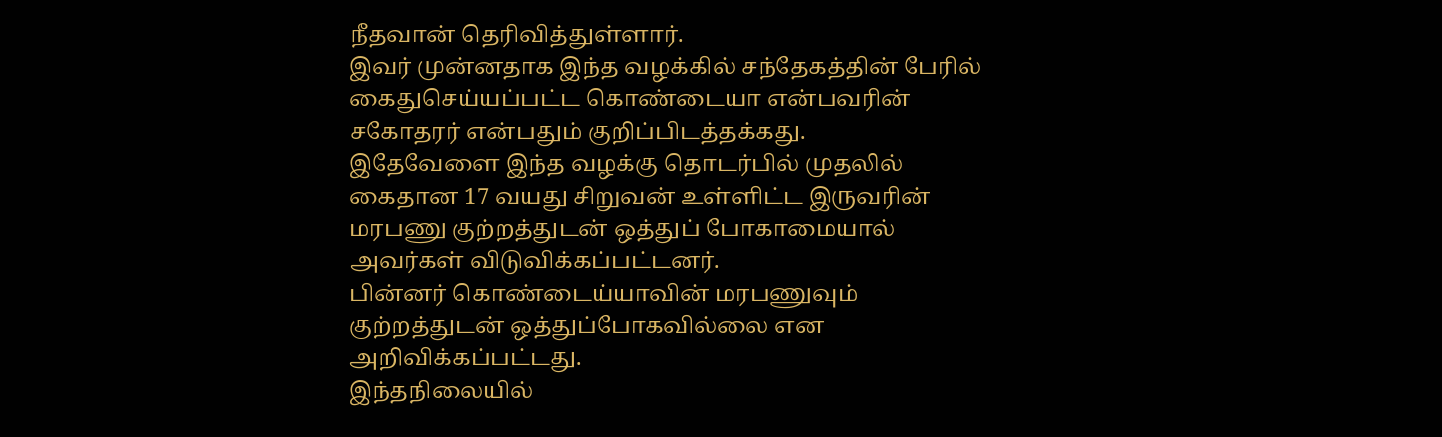நீதவான் தெரிவித்துள்ளார்.
இவர் முன்னதாக இந்த வழக்கில் சந்தேகத்தின் பேரில் கைதுசெய்யப்பட்ட கொண்டையா என்பவரின் சகோதரர் என்பதும் குறிப்பிடத்தக்கது.
இதேவேளை இந்த வழக்கு தொடர்பில் முதலில் கைதான 17 வயது சிறுவன் உள்ளிட்ட இருவரின் மரபணு குற்றத்துடன் ஒத்துப் போகாமையால் அவர்கள் விடுவிக்கப்பட்டனர்.
பின்னர் கொண்டைய்யாவின் மரபணுவும் குற்றத்துடன் ஒத்துப்போகவில்லை என அறிவிக்கப்பட்டது.
இந்தநிலையில்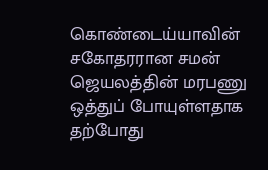கொண்டைய்யாவின் சகோதரரான சமன் ஜெயலத்தின் மரபணு ஒத்துப் போயுள்ளதாக தற்போது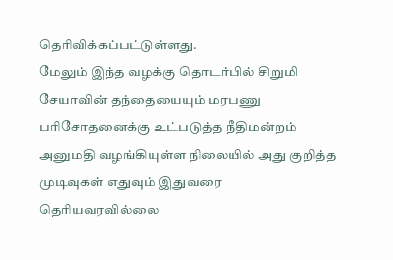தெரிவிக்கப்பட்டுள்ளது.
மேலும் இந்த வழக்கு தொடர்பில் சிறுமி சேயாவின் தந்தையையும் மரபணு பரிசோதனைக்கு உட்படுத்த நீதிமன்றம் அனுமதி வழங்கியுள்ள நிலையில் அது குறித்த முடிவுகள் எதுவும் இதுவரை தெரியவரவில்லை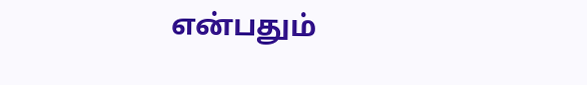என்பதும்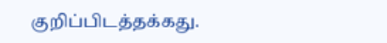குறிப்பிடத்தக்கது.